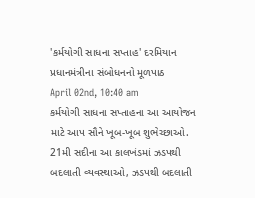'કર્મયોગી સાધના સપ્તાહ' દરમિયાન પ્રધાનમંત્રીના સંબોધનનો મૂળપાઠ
April 02nd, 10:40 am
કર્મયોગી સાધના સપ્તાહના આ આયોજન માટે આપ સૌને ખૂબ-ખૂબ શુભેચ્છાઓ. 21મી સદીના આ કાલખંડમાં ઝડપથી બદલાતી વ્યવસ્થાઓ, ઝડપથી બદલાતી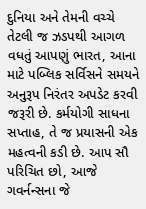દુનિયા અને તેમની વચ્ચે તેટલી જ ઝડપથી આગળ વધતું આપણું ભારત, આના માટે પબ્લિક સર્વિસને સમયને અનુરૂપ નિરંતર અપડેટ કરવી જરૂરી છે. કર્મયોગી સાધના સપ્તાહ, તે જ પ્રયાસની એક મહત્વની કડી છે. આપ સૌ પરિચિત છો, આજે ગવર્નન્સના જે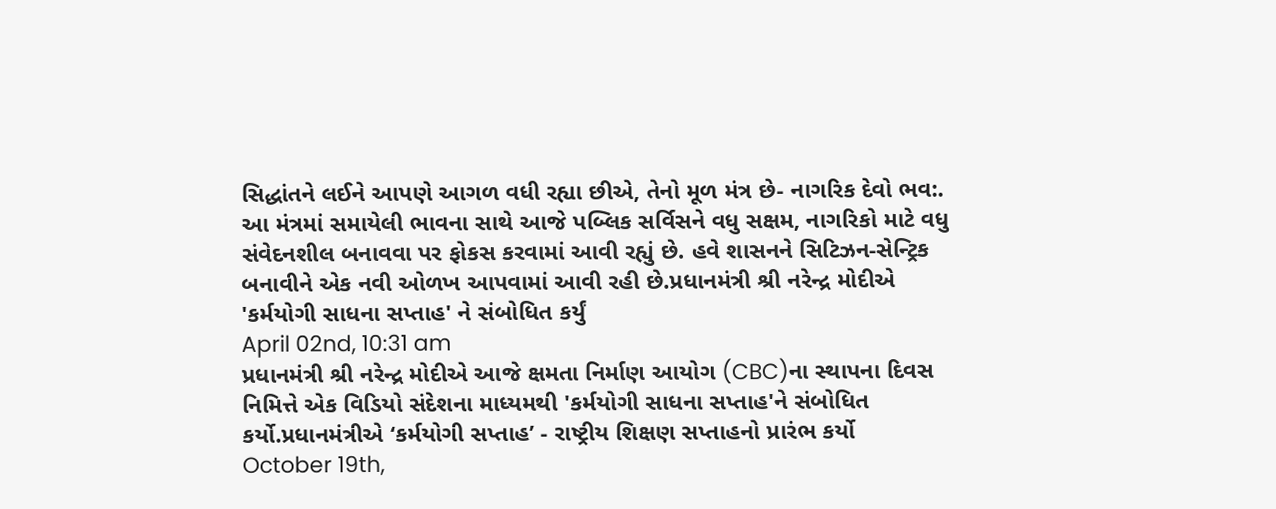સિદ્ધાંતને લઈને આપણે આગળ વધી રહ્યા છીએ, તેનો મૂળ મંત્ર છે- નાગરિક દેવો ભવ:. આ મંત્રમાં સમાયેલી ભાવના સાથે આજે પબ્લિક સર્વિસને વધુ સક્ષમ, નાગરિકો માટે વધુ સંવેદનશીલ બનાવવા પર ફોકસ કરવામાં આવી રહ્યું છે. હવે શાસનને સિટિઝન-સેન્ટ્રિક બનાવીને એક નવી ઓળખ આપવામાં આવી રહી છે.પ્રધાનમંત્રી શ્રી નરેન્દ્ર મોદીએ 'કર્મયોગી સાધના સપ્તાહ' ને સંબોધિત કર્યું
April 02nd, 10:31 am
પ્રધાનમંત્રી શ્રી નરેન્દ્ર મોદીએ આજે ક્ષમતા નિર્માણ આયોગ (CBC)ના સ્થાપના દિવસ નિમિત્તે એક વિડિયો સંદેશના માધ્યમથી 'કર્મયોગી સાધના સપ્તાહ'ને સંબોધિત કર્યો.પ્રધાનમંત્રીએ ‘કર્મયોગી સપ્તાહ’ - રાષ્ટ્રીય શિક્ષણ સપ્તાહનો પ્રારંભ કર્યો
October 19th,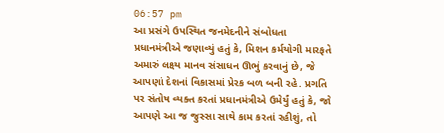06:57 pm
આ પ્રસંગે ઉપસ્થિત જનમેદનીને સંબોધતા પ્રધાનમંત્રીએ જણાવ્યું હતું કે, મિશન કર્મયોગી મારફતે અમારું લક્ષ્ય માનવ સંસાધન ઊભું કરવાનું છે, જે આપણાં દેશનાં વિકાસમાં પ્રેરક બળ બની રહે. પ્રગતિ પર સંતોષ વ્યક્ત કરતાં પ્રધાનમંત્રીએ ઉમેર્યું હતું કે, જો આપણે આ જ જુસ્સા સાથે કામ કરતાં રહીશું, તો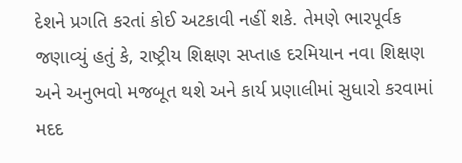દેશને પ્રગતિ કરતાં કોઈ અટકાવી નહીં શકે. તેમણે ભારપૂર્વક જણાવ્યું હતું કે, રાષ્ટ્રીય શિક્ષણ સપ્તાહ દરમિયાન નવા શિક્ષણ અને અનુભવો મજબૂત થશે અને કાર્ય પ્રણાલીમાં સુધારો કરવામાં મદદ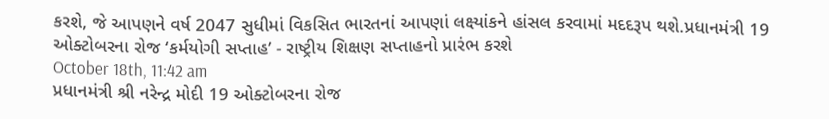કરશે, જે આપણને વર્ષ 2047 સુધીમાં વિકસિત ભારતનાં આપણાં લક્ષ્યાંકને હાંસલ કરવામાં મદદરૂપ થશે.પ્રધાનમંત્રી 19 ઓક્ટોબરના રોજ ‘કર્મયોગી સપ્તાહ’ - રાષ્ટ્રીય શિક્ષણ સપ્તાહનો પ્રારંભ કરશે
October 18th, 11:42 am
પ્રધાનમંત્રી શ્રી નરેન્દ્ર મોદી 19 ઓક્ટોબરના રોજ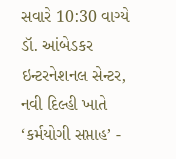સવારે 10:30 વાગ્યે ડૉ. આંબેડકર ઇન્ટરનેશનલ સેન્ટર, નવી દિલ્હી ખાતે ‘કર્મયોગી સપ્તાહ’ -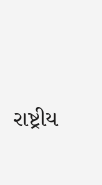રાષ્ટ્રીય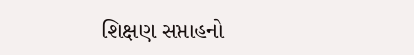શિક્ષણ સપ્તાહનો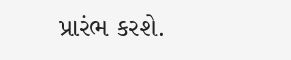પ્રારંભ કરશે.